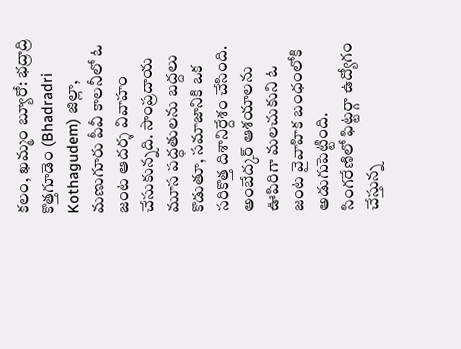కలం, ఖమ్మం బ్యూరో: భద్రాద్రి కొత్తగూడెం (Bhadradri Kothagudem) జిల్లా, మణుగూరు పీవీ కాలనీలో ఓ జంట ఆదర్శ వివాహం చేసుకున్నది. సాంప్రదాయ మూస పద్ధతులను బద్దలు కొడుతూ, సమాజానికి ఒక సరికొత్త దిశానిర్దేశం చేసింది. అంబేద్కర్ ఆశయాలను ఊపిరిగా మలచుకుని ఓ జంట వైవాహిక బంధంలోకి అడుగుపెట్టింది.
సింగరేణిలో ఫిట్టర్గా ఉద్యోగం చేస్తున్న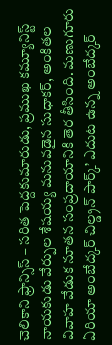చెలికాని ఫ్రాన్సిస్ – సరిత పెద్దకుమారుడు, ప్రముఖ కమ్యూనిస్ట్ నాయకుడు వేర్పుల శేషయ్య మనువడైన సుధాకర్, అంకితల వివాహ వేడుక నూతన సంప్రదాయానికి తెర తీసింది. మణుగూరు ఏరియా అంబేద్కర్ చిల్డ్రన్ పార్క్’ ఎదుట ఉన్న అంబేద్కర్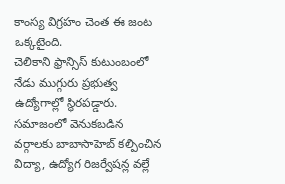కాంస్య విగ్రహం చెంత ఈ జంట ఒక్కటైంది.
చెలికాని ఫ్రాన్సిస్ కుటుంబంలో నేడు ముగ్గురు ప్రభుత్వ ఉద్యోగాల్లో స్థిరపడ్డారు. సమాజంలో వెనుకబడిన వర్గాలకు బాబాసాహెబ్ కల్పించిన విద్యా, ఉద్యోగ రిజర్వేషన్ల వల్లే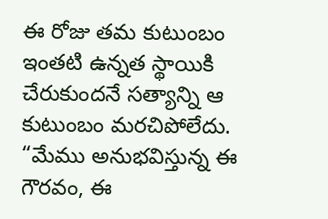ఈ రోజు తమ కుటుంబం ఇంతటి ఉన్నత స్థాయికి చేరుకుందనే సత్యాన్ని ఆ కుటుంబం మరచిపోలేదు. “మేము అనుభవిస్తున్న ఈ గౌరవం, ఈ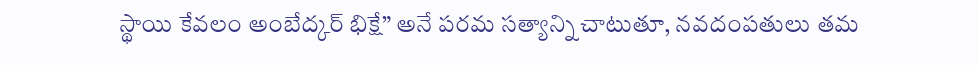స్థాయి కేవలం అంబేద్కర్ భిక్షే” అనే పరమ సత్యాన్ని చాటుతూ, నవదంపతులు తమ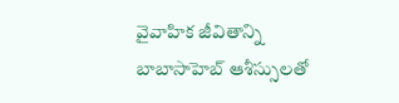వైవాహిక జీవితాన్ని బాబాసాహెబ్ ఆశీస్సులతో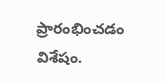ప్రారంభించడం విశేషం.